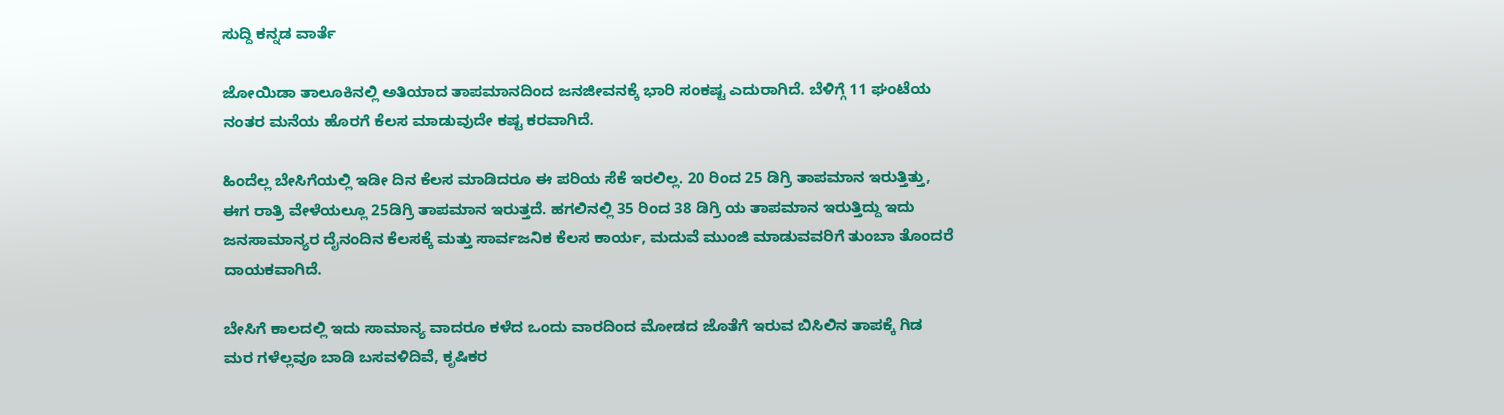ಸುದ್ದಿ ಕನ್ನಡ ವಾರ್ತೆ

ಜೋಯಿಡಾ ತಾಲೂಕಿನಲ್ಲಿ ಅತಿಯಾದ ತಾಪಮಾನದಿಂದ ಜನಜೀವನಕ್ಕೆ ಭಾರಿ ಸಂಕಷ್ಟ ಎದುರಾಗಿದೆ. ಬೆಳಿಗ್ಗೆ 11 ಘಂಟೆಯ ನಂತರ ಮನೆಯ ಹೊರಗೆ ಕೆಲಸ ಮಾಡುವುದೇ ಕಷ್ಟ ಕರವಾಗಿದೆ.

ಹಿಂದೆಲ್ಲ ಬೇಸಿಗೆಯಲ್ಲಿ ಇಡೀ ದಿನ ಕೆಲಸ ಮಾಡಿದರೂ ಈ ಪರಿಯ ಸೆಕೆ ಇರಲಿಲ್ಲ. 20 ರಿಂದ 25 ಡಿಗ್ರಿ ತಾಪಮಾನ ಇರುತ್ತಿತ್ತು, ಈಗ ರಾತ್ರಿ ವೇಳೆಯಲ್ಲೂ 25ಡಿಗ್ರಿ ತಾಪಮಾನ ಇರುತ್ತದೆ. ಹಗಲಿನಲ್ಲಿ 35 ರಿಂದ 38 ಡಿಗ್ರಿ ಯ ತಾಪಮಾನ ಇರುತ್ತಿದ್ದು ಇದು ಜನಸಾಮಾನ್ಯರ ದೈನಂದಿನ ಕೆಲಸಕ್ಕೆ ಮತ್ತು ಸಾರ್ವಜನಿಕ ಕೆಲಸ ಕಾರ್ಯ, ಮದುವೆ ಮುಂಜಿ ಮಾಡುವವರಿಗೆ ತುಂಬಾ ತೊಂದರೆ ದಾಯಕವಾಗಿದೆ.

ಬೇಸಿಗೆ ಕಾಲದಲ್ಲಿ ಇದು ಸಾಮಾನ್ಯ ವಾದರೂ ಕಳೆದ ಒಂದು ವಾರದಿಂದ ಮೋಡದ ಜೊತೆಗೆ ಇರುವ ಬಿಸಿಲಿನ ತಾಪಕ್ಕೆ ಗಿಡ ಮರ ಗಳೆಲ್ಲವೂ ಬಾಡಿ ಬಸವಳಿದಿವೆ, ಕೃಷಿಕರ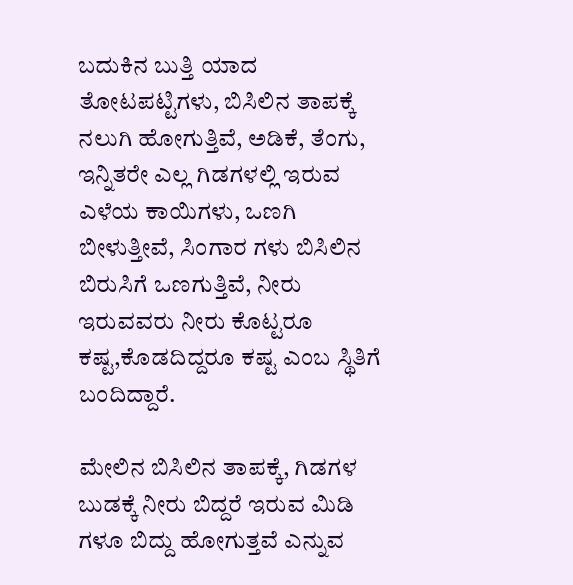ಬದುಕಿನ ಬುತ್ತಿ ಯಾದ ತೋಟಪಟ್ಟಿಗಳು, ಬಿಸಿಲಿನ ತಾಪಕ್ಕೆ ನಲುಗಿ ಹೋಗುತ್ತಿವೆ, ಅಡಿಕೆ, ತೆಂಗು, ಇನ್ನಿತರೇ ಎಲ್ಲ ಗಿಡಗಳಲ್ಲಿ ಇರುವ ಎಳೆಯ ಕಾಯಿಗಳು, ಒಣಗಿ ಬೀಳುತ್ತೀವೆ, ಸಿಂಗಾರ ಗಳು ಬಿಸಿಲಿನ ಬಿರುಸಿಗೆ ಒಣಗುತ್ತಿವೆ, ನೀರು ಇರುವವರು ನೀರು ಕೊಟ್ಟರೂ ಕಷ್ಟ,ಕೊಡದಿದ್ದರೂ ಕಷ್ಟ ಎಂಬ ಸ್ಥಿತಿಗೆ ಬಂದಿದ್ದಾರೆ.

ಮೇಲಿನ ಬಿಸಿಲಿನ ತಾಪಕ್ಕೆ, ಗಿಡಗಳ ಬುಡಕ್ಕೆ ನೀರು ಬಿದ್ದರೆ ಇರುವ ಮಿಡಿ ಗಳೂ ಬಿದ್ದು ಹೋಗುತ್ತವೆ ಎನ್ನುವ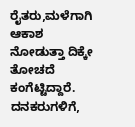ರೈತರು,ಮಳೆಗಾಗಿ ಆಕಾಶ ನೋಡುತ್ತಾ ದಿಕ್ಕೇ ತೋಚದೆ ಕಂಗೆಟ್ಟಿದ್ದಾರೆ. ದನಕರುಗಳಿಗೆ,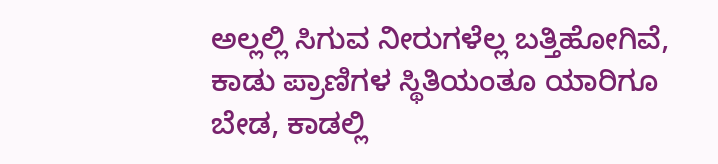ಅಲ್ಲಲ್ಲಿ ಸಿಗುವ ನೀರುಗಳೆಲ್ಲ ಬತ್ತಿಹೋಗಿವೆ, ಕಾಡು ಪ್ರಾಣಿಗಳ ಸ್ಥಿತಿಯಂತೂ ಯಾರಿಗೂ ಬೇಡ, ಕಾಡಲ್ಲಿ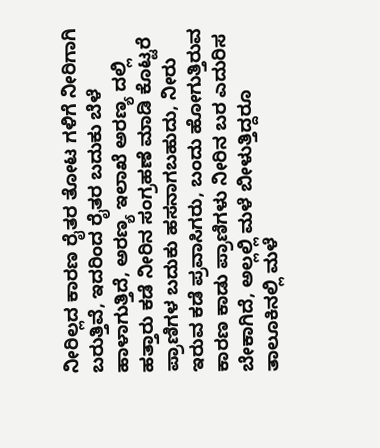ನೀರಿಲ್ಲದ ಕಾರಣ ರೈತರ ತೋಟ ಗಳಿಗೆ ನೀರಿಗಾಗಿ ಬರುತ್ತಿವೆ, ಇದರಿಂದ ರೈತರ ಬದುಕು ಬೆಳೆ ಹಾಳಾಗುತ್ತಿದೆ, ಅರಣ್ಯ ಇಲಾಖೆ ಅರಣ್ಯ ದಲ್ಲಿ ಹತ್ತಾರು ಕಡೆ ನೀರಿನ ಸಂಗ್ರಹಣೆ ಮಾಡಿ ಕೊಟ್ಟರೆ ಪ್ರಾಣಿಗಳ ಬದುಕು ಹಸನಾಗಬಹುದು, ನೀರು ಇರುವ ಕಡೆ ಪ್ರವಾಸಿಗರು, ಬಂದು ಹೋಗುತ್ತಿರುವ ಕಾರಣ ಕಾಡು ಪ್ರಾಣಿಗಳು ನೀರಿನ ಬರ ಎದುರಿಸ ಬೇಕಾಗಿದೆ, ಅಲ್ಲಲ್ಲಿ ಮಳೆ ಬೀಳುತ್ತಿದ್ದರೂ ತಾಲೂಕಿನಲ್ಲಿ ಮಳೆ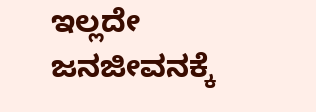ಇಲ್ಲದೇ ಜನಜೀವನಕ್ಕೆ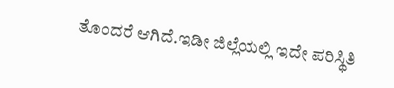ತೊಂದರೆ ಆಗಿದೆ.ಇಡೀ ಜಿಲ್ಲೆಯಲ್ಲಿ ಇದೇ ಪರಿಸ್ಥಿತಿ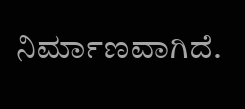ನಿರ್ಮಾಣವಾಗಿದೆ.